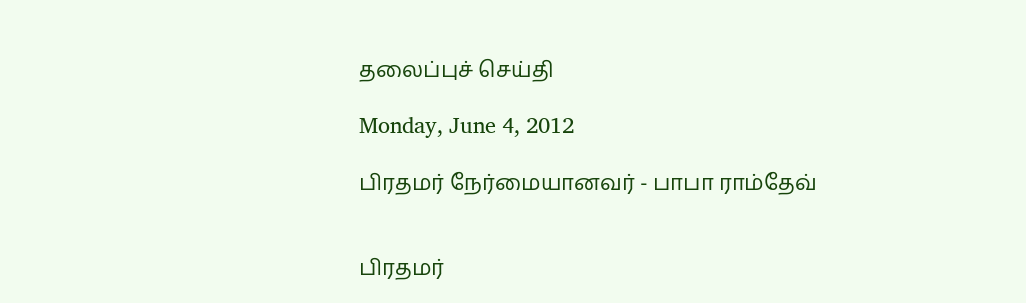தலைப்புச் செய்தி

Monday, June 4, 2012

பிரதமர் நேர்மையானவர் - பாபா ராம்தேவ்


பிரதமர்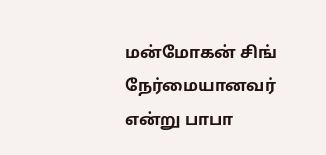மன்மோகன் சிங் நேர்மையானவர் என்று பாபா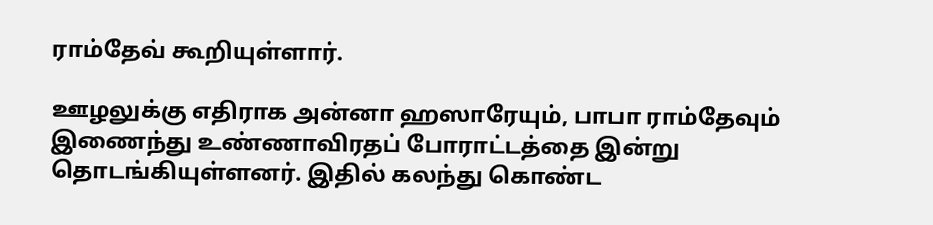ராம்தேவ் கூறியுள்ளார்.

ஊழலுக்கு எதிராக அன்னா ஹஸாரேயும், பாபா ராம்தேவும் இணைந்து உண்ணாவிரதப் போராட்டத்தை இன்று தொடங்கியுள்ளனர். இதில் கலந்து கொண்ட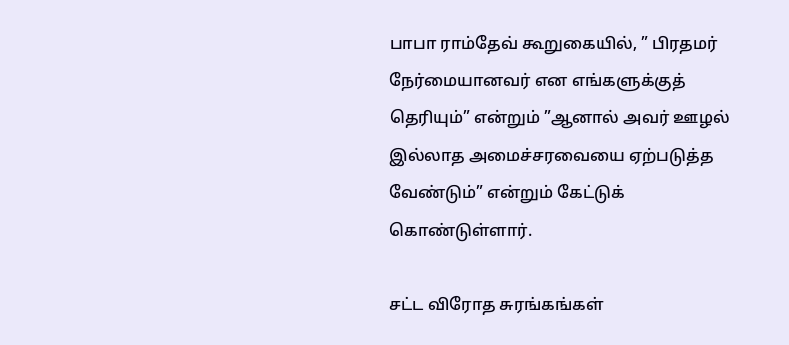பாபா ராம்தேவ் கூறுகையில், ” பிரதமர் நேர்மையானவர் என எங்களுக்குத் தெரியும்” என்றும் ”ஆனால் அவர் ஊழல் இல்லாத அமைச்சரவையை ஏற்படுத்த வேண்டும்” என்றும் கேட்டுக் கொண்டுள்ளார்.

சட்ட விரோத சுரங்கங்கள்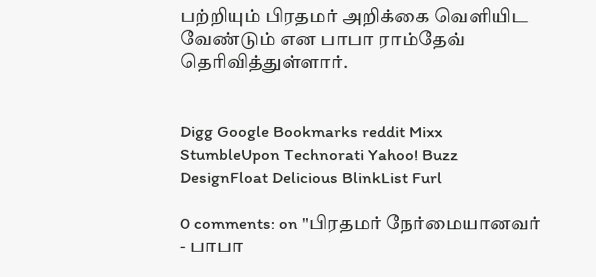பற்றியும் பிரதமர் அறிக்கை வெளியிட வேண்டும் என பாபா ராம்தேவ் தெரிவித்துள்ளார்.


Digg Google Bookmarks reddit Mixx StumbleUpon Technorati Yahoo! Buzz DesignFloat Delicious BlinkList Furl

0 comments: on "பிரதமர் நேர்மையானவர் - பாபா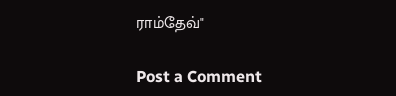ராம்தேவ்"

Post a Comment